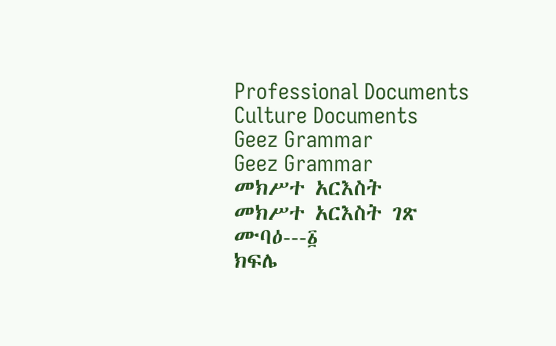Professional Documents
Culture Documents
Geez Grammar
Geez Grammar
መክሥተ አርእስት
መክሥተ አርእስት ገጽ
ሙባዕ---፩
ክፍሌ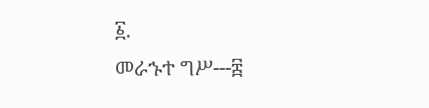፩.
መራኁተ ግሥ---፰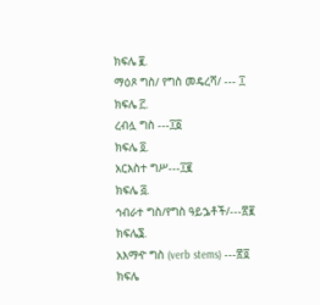ክፍሌ ፪.
ማዕጾ ግስ/ የግስ መዴረሻ/ --- ፲
ክፍሌ ፫.
ረብሏ ግስ ---፲፩
ክፍሌ ፬.
አርእስተ ግሥ---፲፪
ክፍሌ ፭.
ኅብራተ ግስ/የግስ ዓይኌቶች/---፳፪
ክፍሌ፮.
አእማዯ ግስ (verb stems) ---፳፬
ክፍሌ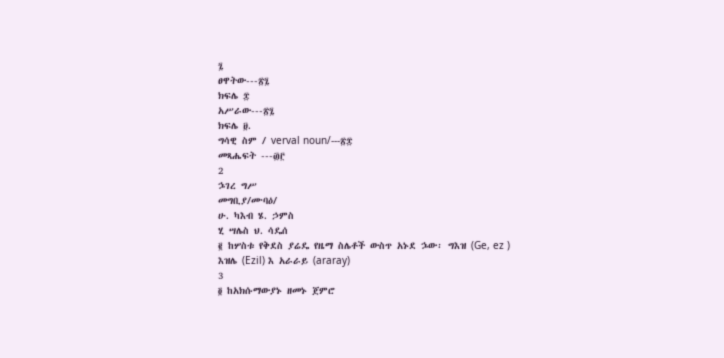፯
ፀዋትው---፳፯
ክፍሌ ፰
አሥራው---፳፯
ክፍሌ ፱.
ግሳዊ ስም / verval noun/---፳፰
መጻሔፍት ---፴፫
2
ኌገረ ግሥ
መግቢያ/ሙባዕ/
ሁ. ካእብ ሄ. ኃምስ
ሂ ሣሌስ ህ. ሳዴሰ
፪ ከሦስቱ የቅደስ ያሬዴ የዜማ ስሌቶች ውስጥ አኑደ ኌው፡ ግእዝ (Ge, ez )
እዝሌ (Ezil) እ አራራይ (araray)
3
፬ ከአክሱማውያኑ ዘመኑ ጀምሮ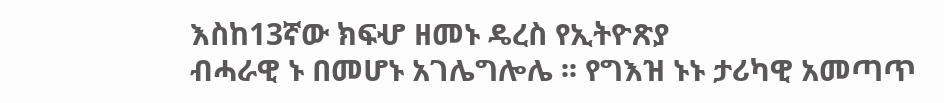እስከ13ኛው ክፍሇ ዘመኑ ዴረስ የኢትዮጽያ
ብሓራዊ ኑ በመሆኑ አገሌግሎሌ ፡፡ የግእዝ ኑኑ ታሪካዊ አመጣጥ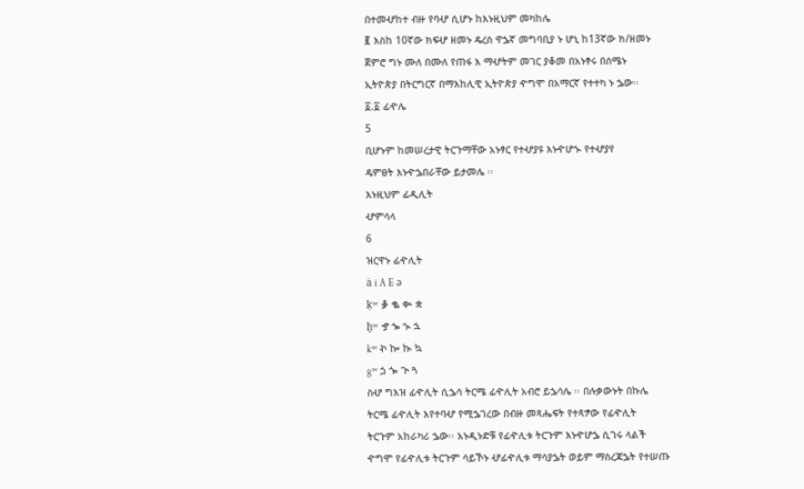በተመሇከተ ብዙ የባሇ ሲሆኑ ከእኑዚህም መካከሌ
፪ እስከ 10ኛው ክፍሇ ዘመኑ ዴረስ ዋኌኛ መግባቢያ ኑ ሆኒ ከ13ኛው ክ/ዘመኑ
ጀምሮ ግኑ ሙለ በሙለ የጠፋ እ ማሇትም መገር ያቆመ በአኑፃሩ በሰሜኑ
ኢትዮጵያ በትርግርኛ በማእከሊዊ ኢትዮጵያ ዯግሞ በአማርኛ የተተካ ኑ ኌው፡፡
፩.፩ ፊዯሌ
5
ቢሆኑም ከመሠረታዊ ትርጉማቸው አኑፃር የተሇያዩ እኑዯሆኍ የተሇያየ
ዴምፀት እኑዯኌበራቸው ይታመሌ ፡፡
እኑዚህም ፊዲሊት
ሇምሳላ
6
ዝርዋኑ ፊዯሊት
ä i A E ə
ḳʷ ቇ ቈ ቊ ቋ
ḫʷ ኇ ኈ ኊ ኋ
kʷ ኯ ኰ ኲ ኳ
gʷ ጏ ጐ ጒ ጓ
ስሇ ግእዝ ፊዯሊት ሲኌሳ ትርሜ ፊዯሊት አብሮ ይኌሳሌ ፡፡ በሉቃውኑት በኩሌ
ትርሜ ፊዯሊት እየተባሇ የሚኌገረው በብዙ መጻሔፍት የተጻፇው የፊዯሊት
ትርጉም አከራካሪ ኌው፡፡ አኑዲኑድቹ የፊዯሊቱ ትርጉም እኑዯሆኌ ሲገሩ ላልች
ዯግሞ የፊዯሊቱ ትርጉም ሳይኾኑ ሇፊዯሊቱ ማሳያኌት ወይም ማስረጃኌት የተሠጡ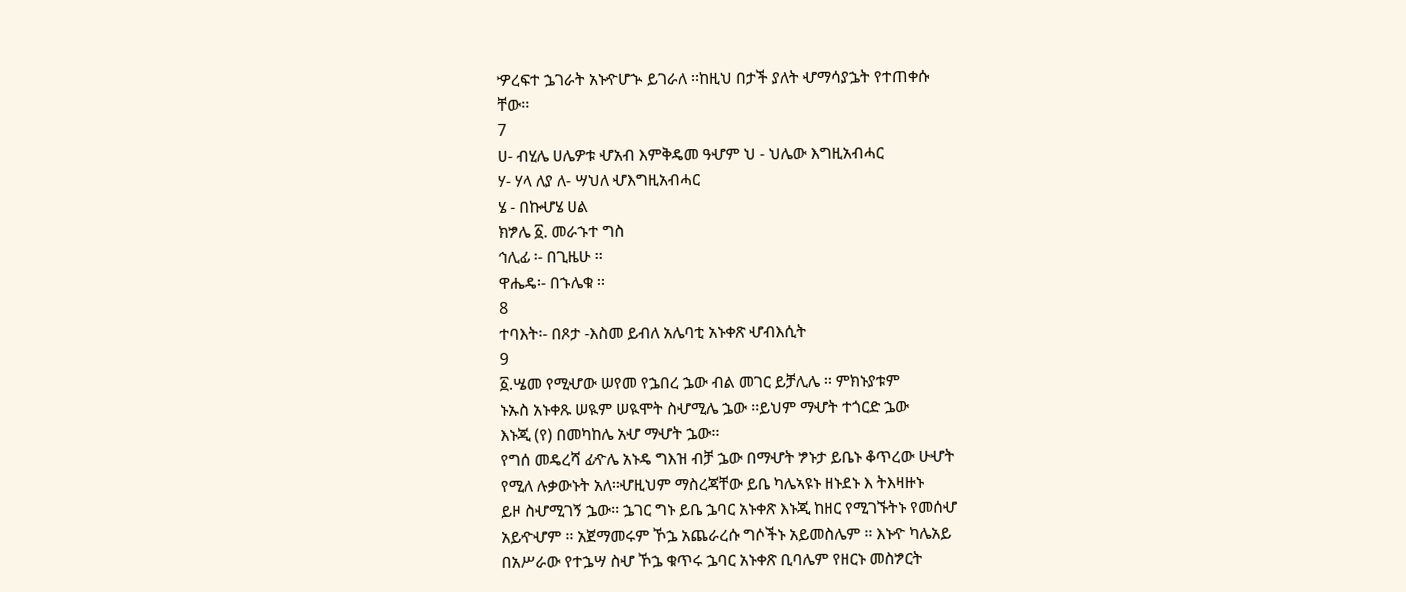ዏረፍተ ኌገራት አኑዯሆኍ ይገራለ ፡፡ከዚህ በታች ያለት ሇማሳያኌት የተጠቀሱ
ቸው፡፡
7
ሀ- ብሂሌ ሀሌዎቱ ሇአብ እምቅዴመ ዓሇም ህ - ህሌው እግዚአብሓር
ሃ- ሃላ ለያ ለ- ሣህለ ሇእግዚአብሓር
ሄ - በኩሇሄ ሀል
ክፇሌ ፩. መራኁተ ግስ
ኅሊፊ ፡- በጊዜሁ ፡፡
ዋሔዴ፡- በኁሌቁ ፡፡
8
ተባእት፡- በጾታ -እስመ ይብለ አሌባቲ አኑቀጽ ሇብእሲት
9
፩.ሤመ የሚሇው ሠየመ የኌበረ ኌው ብል መገር ይቻሊሌ ፡፡ ምክኑያቱም
ኑኡስ አኑቀጹ ሠዪም ሠዪሞት ስሇሚሌ ኌው ፡፡ይህም ማሇት ተጎርድ ኌው
እኑጂ (የ) በመካከሌ አሇ ማሇት ኌው፡፡
የግሰ መዴረሻ ፊዯሌ አኑዴ ግእዝ ብቻ ኌው በማሇት ፇኑታ ይቤኑ ቆጥረው ሁሇት
የሚለ ሉቃውኑት አለ፡፡ሇዚህም ማስረጃቸው ይቤ ካሌኣዩኑ ዘኑደኑ እ ትእዛዙኑ
ይዞ ስሇሚገኝ ኌው፡፡ ኌገር ግኑ ይቤ ኌባር አኑቀጽ እኑጂ ከዘር የሚገኙትኑ የመሰሇ
አይዯሇም ፡፡ አጀማመሩም ኾኌ አጨራረሱ ግሶችኑ አይመስሌም ፡፡ እኑዯ ካሌአይ
በአሥራው የተኌሣ ስሇ ኾኌ ቁጥሩ ኌባር አኑቀጽ ቢባሌም የዘርኑ መስፇርት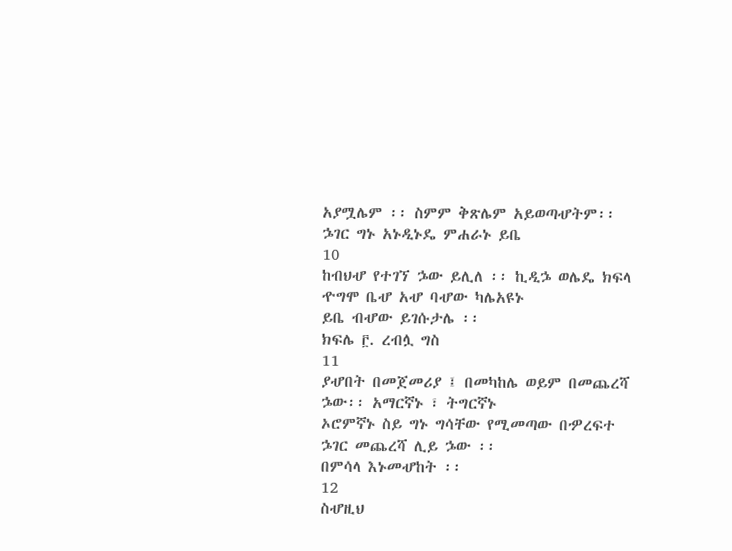አያሟሌም ፡፡ ስምም ቅጽሌም አይወጣሇትም፡፡ ኌገር ግኑ አኑዲኑዴ ምሐራኑ ይቤ
10
ከብህሇ የተገኘ ኌው ይሊለ ፡፡ ኪዲኌ ወሌዴ ክፍላ ዯግሞ ቤሇ አሇ ባሇው ካሌአዩኑ
ይቤ ብሇው ይገሱታሌ ፡፡
ክፍሌ ፫. ረብሏ ግስ
11
ያሇበት በመጀመሪያ ፤ በመካከሌ ወይም በመጨረሻ ኌው፡፡ አማርኛኑ ፣ ትግርኛኑ
ኦሮምኛኑ ስይ ግኑ ግሳቸው የሚመጣው በዏረፍተ ኌገር መጨረሻ ሊይ ኌው ፡፡
በምሳላ እኑመሇከት ፡፡
12
ስሇዚህ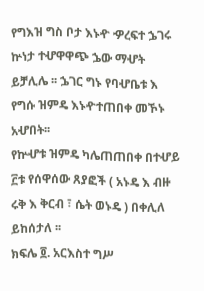የግእዝ ግስ ቦታ እኑዯ ዏረፍተ ኌገሩ ኵነታ ተሇዋዋጭ ኌው ማሇት
ይቻሊሌ ፡፡ ኌገር ግኑ የባሇቤቱ እ የግሱ ዝምዴ እኑዯተጠበቀ መኾኑ አሇበት፡፡
የኵሇቱ ዝምዴ ካሌጠጠበቀ በተሇይ ፫ቱ የሰዋሰው ጸያፎች ( አኑዴ እ ብዙ
ሩቅ እ ቅርብ ፣ ሴት ወኑዴ ) በቀሊለ ይከሰታለ ፡፡
ክፍሌ ፬. አርእስተ ግሥ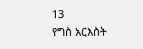13
የግስ አርእስት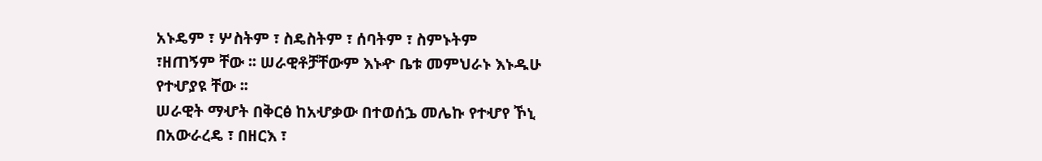አኑዴም ፣ ሦስትም ፣ ስዴስትም ፣ ሰባትም ፣ ስምኑትም
፣ዘጠኝም ቸው ፡፡ ሠራዊቶቻቸውም እኑዯ ቤቱ መምህራኑ እኑዱሁ
የተሇያዩ ቸው ፡፡
ሠራዊት ማሇት በቅርፅ ከአሇቃው በተወሰኌ መሌኩ የተሇየ ኾኒ
በአውራረዴ ፣ በዘርእ ፣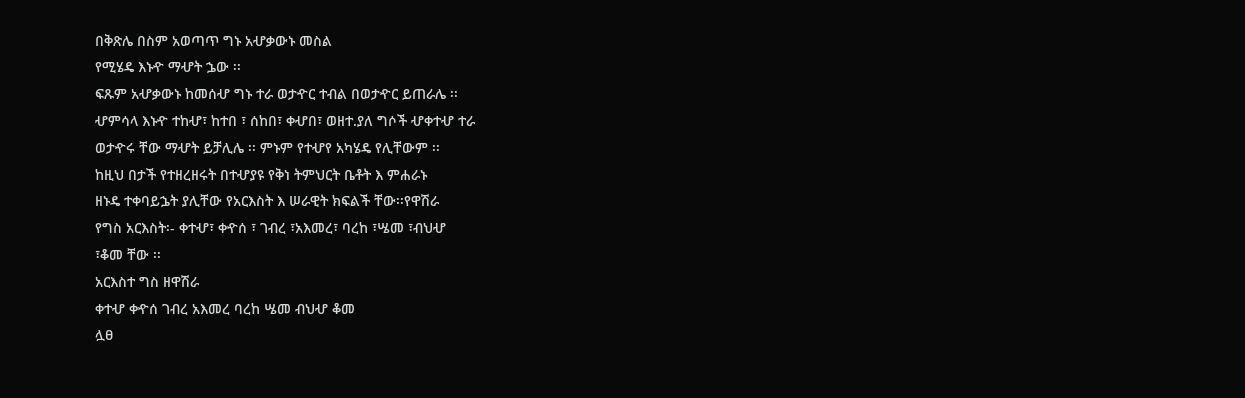በቅጽሌ በስም አወጣጥ ግኑ አሇቃውኑ መስል
የሚሄዴ እኑዯ ማሇት ኌው ፡፡
ፍጹም አሇቃውኑ ከመሰሇ ግኑ ተራ ወታዯር ተብል በወታዯር ይጠራሌ ፡፡
ሇምሳላ እኑዯ ተከሇ፣ ከተበ ፣ ሰከበ፣ ቀሇበ፣ ወዘተ.ያለ ግሶች ሇቀተሇ ተራ
ወታዯሩ ቸው ማሇት ይቻሊሌ ፡፡ ምኑም የተሇየ አካሄዴ የሊቸውም ፡፡
ከዚህ በታች የተዘረዘሩት በተሇያዩ የቅነ ትምህርት ቤቶት እ ምሐራኑ
ዘኑዴ ተቀባይኌት ያሊቸው የአርእስት እ ሠራዊት ክፍልች ቸው፡፡የዋሽራ
የግስ አርእስት፡- ቀተሇ፣ ቀዯሰ ፣ ገብረ ፣አእመረ፣ ባረከ ፣ሤመ ፣ብህሇ
፣ቆመ ቸው ፡፡
አርእስተ ግስ ዘዋሽራ
ቀተሇ ቀዯሰ ገብረ አእመረ ባረከ ሤመ ብህሇ ቆመ
ሏፀ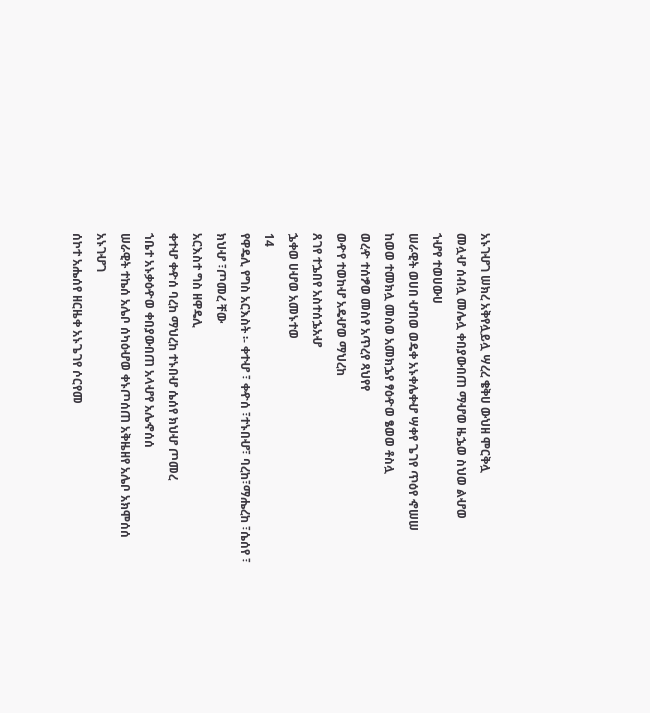አኑገሇገ ሠክረ አቅየሏይሏ ሣረረ ቄቅሀ ውህዘ ሞርቅሏ
መሏሇ ሰብሏ መሌሏ ቀበያውበጠ ማሇወ ዜኌወ ስህወ ልሇወ
ኀሇየ ተወሀውሀ
ሠራዊት ወሀበ ሇበወ ወዴቀ አኑቀሌቀሇ ሣቀየ ጌገየ ጥዕየ ኆሠሠ
ከወወ ተመክሏ መስወ አመክኌየ ፃዕዯወ ፄወወ ቶስሏ
ወረዯ ተሰፇወ መስየ አጥረየ ጻህየየ
ወዯየ ተወከሇ አዴሇወ ማህረከ
ጸገየ ተኌበየ አስተሰኌአሇ
ኌቀወ ሀሇወ አመኑተወ
14
የዋዴሊ የግስ አርእስት ፡- ቀተሇ ፣ ቀዯሰ ፣ተኑበሇ፣ ባረከ፣ማሔረከ ፣ሴሰየ ፣
ክህሇ ፣ጦመረ ቸው
አርእስተ ግስ ዘዋዴሊ
ቀተሇ ቀዯሰ ባረከ ማህረከ ተኑበሇ ሴሰየ ክህሇ ጦመረ
ኀቤተ አኑቃዕዯወ ቀበያውበጠ አላሇየ አሌኆሰሰ
ሠራዊት ተኬሰ አሌቦ ሰካዕሇወ ቀኑጦሰጠ አቅዜዘየ አሌቦ አክሞሰሰ
አኑገሇገ
ሰኮተ አሔሰየ ዘርዜቀ አኑጌገየ ሶርየመ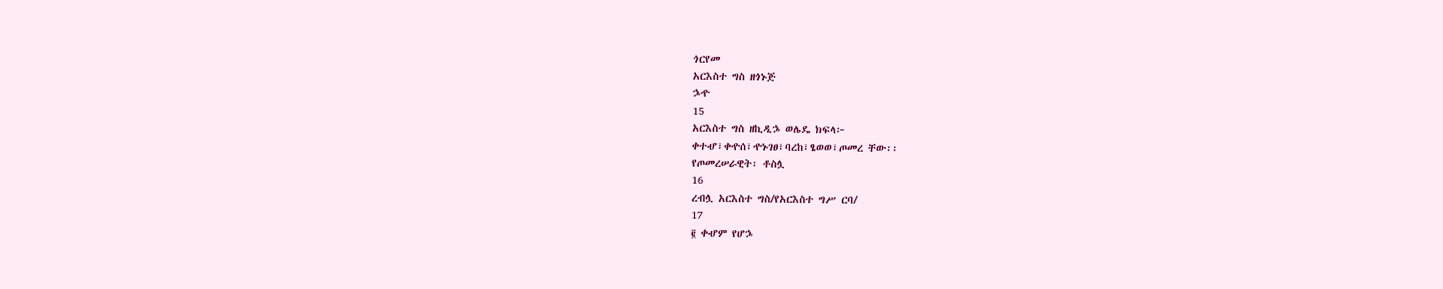ጎርየመ
አርእስተ ግስ ዘጎኑጅ
ኌዯ
15
አርእስተ ግስ ዘኪዲኌ ወሌዴ ክፍላ፦
ቀተሇ፣ቀዯሰ፣ዯኑገፀ፣ባረከ፣ፄወወ፣ጦመረ ቸው፡፡
የጦመረሠራዊት፡ ቶስሏ
16
ረብሏ አርእስተ ግስ/የአርእስተ ግሥ ርባ/
17
፪ ቀሇም የሆኌ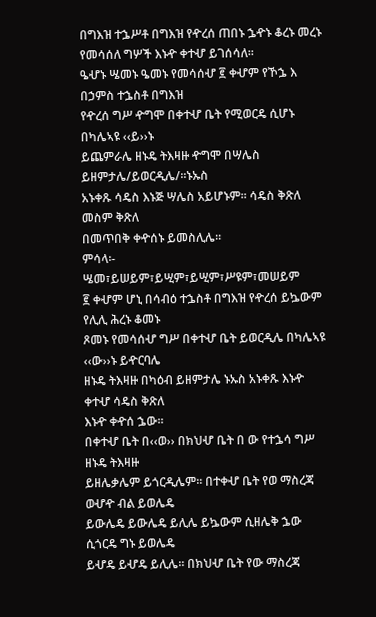በግእዝ ተኌሥቶ በግእዝ የዯረሰ ጠበኑ ኌዯኑ ቆረኑ መረኑ
የመሳሰለ ግሦች እኑዯ ቀተሇ ይገሰሳለ፡፡
ዔሇኑ ሤመኑ ዔመኑ የመሳሰሇ ፪ ቀሇም የኾኌ እ በኃምስ ተኌስቶ በግእዝ
የዯረሰ ግሥ ዯግሞ በቀተሇ ቤት የሚወርዴ ሲሆኑ በካሌኣዩ ‹‹ይ››ኑ
ይጨምራሌ ዘኑዴ ትእዛዙ ዯግሞ በሣሌስ ይዘምታሌ/ይወርዲሌ/፡፡ኑኡስ
አኑቀጹ ሳዴስ እኑጅ ሣሌስ አይሆኑም፡፡ ሳዴስ ቅጽለ መስም ቅጽለ
በመጥበቅ ቀዯሰኑ ይመስሊሌ፡፡
ምሳላ፡- ሤመ፣ይሠይም፣ይሢም፣ይሢም፣ሥዩም፣መሠይም
፪ ቀሇም ሆኒ በሳብዕ ተኌስቶ በግእዝ የዯረሰ ይኴውም የሊሊ ሕረኑ ቆመኑ
ጾመኑ የመሳሰሇ ግሥ በቀተሇ ቤት ይወርዲሌ በካሌኣዩ ‹‹ው››ኑ ይዯርባሌ
ዘኑዴ ትእዛዙ በካዕብ ይዘምታሌ ኑኡስ አኑቀጹ እኑዯ ቀተሇ ሳዴስ ቅጽለ
እኑዯ ቀዯሰ ኌው፡፡
በቀተሇ ቤት በ‹‹ወ›› በክህሇ ቤት በ ው የተኌሳ ግሥ ዘኑዴ ትእዛዙ
ይዘሌቃሌም ይጎርዲሌም፡፡ በተቀሇ ቤት የወ ማስረጃ ወሇዯ ብል ይወሌዴ
ይውሌዴ ይውሌዴ ይሊሌ ይኴውም ሲዘሌቅ ኌው ሲጎርዴ ግኑ ይወሌዴ
ይሇዴ ይሇዴ ይሊሌ፡፡ በክህሇ ቤት የው ማስረጃ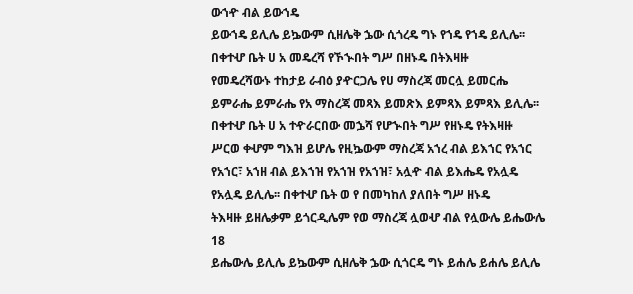ውኀዯ ብል ይውኀዴ
ይውኀዴ ይሊሌ ይኴውም ሲዘሌቅ ኌው ሲጎረዴ ግኑ የኀዴ የኀዴ ይሊሌ፡፡
በቀተሇ ቤት ሀ አ መዴረሻ የኾኍበት ግሥ በዘኑዴ በትእዛዙ
የመዴረሻውኑ ተከታይ ራብዕ ያዯርጋሌ የሀ ማስረጃ መርሏ ይመርሔ
ይምራሔ ይምራሔ የአ ማስረጃ መጻእ ይመጽእ ይምጻእ ይምጻእ ይሊሌ፡፡
በቀተሇ ቤት ሀ አ ተዯራርበው መኌሻ የሆኍበት ግሥ የዘኑዴ የትእዛዙ
ሥርወ ቀሇም ግእዝ ይሆሌ የዚኴውም ማስረጃ አኀረ ብል ይእኀር የአኀር
የአኀር፣ አኀዘ ብል ይእኀዝ የአኀዝ የአኀዝ፣ አሏዯ ብል ይእሔዴ የአሏዴ
የአሏዴ ይሊሌ፡፡ በቀተሇ ቤት ወ የ በመካከለ ያለበት ግሥ ዘኑዴ
ትእዛዙ ይዘሌቃም ይጎርዲሌም የወ ማስረጃ ሏወሇ ብል የሏውሌ ይሔውሌ
18
ይሔውሌ ይሊሌ ይኴውም ሲዘሌቅ ኌው ሲጎርዴ ግኑ ይሐሌ ይሐሌ ይሊሌ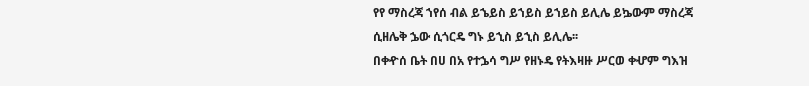የየ ማስረጃ ኀየሰ ብል ይኄይስ ይኀይስ ይኀይስ ይሊሌ ይኴውም ማስረጃ
ሲዘሌቅ ኌው ሲጎርዴ ግኑ ይኂስ ይኂስ ይሊሌ፡፡
በቀዯሰ ቤት በሀ በአ የተኌሳ ግሥ የዘኑዴ የትእዛዙ ሥርወ ቀሇም ግእዝ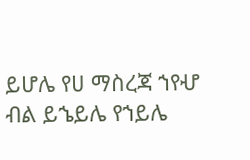ይሆሌ የሀ ማስረጃ ኀየሇ ብል ይኄይሌ የኀይሌ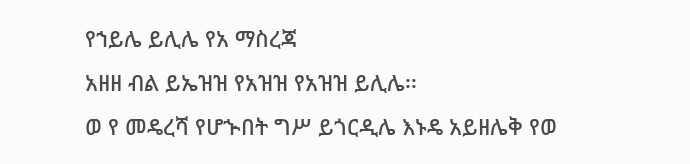የኀይሌ ይሊሌ የአ ማስረጃ
አዘዘ ብል ይኤዝዝ የአዝዝ የአዝዝ ይሊሌ፡፡
ወ የ መዴረሻ የሆኍበት ግሥ ይጎርዲሌ እኑዴ አይዘሌቅ የወ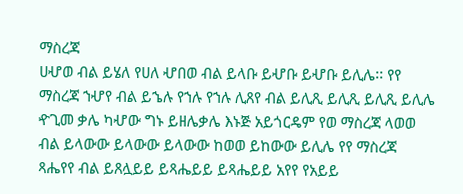ማስረጃ
ሀሇወ ብል ይሄለ የሀለ ሇበወ ብል ይላቡ ይሇቡ ይሇቡ ይሊሌ፡፡ የየ
ማስረጃ ኀሇየ ብል ይኄሉ የኀሉ የኀሉ ሊጸየ ብል ይሊጺ ይሊጺ ይሊጺ ይሊሌ
ዯጊመ ቃሌ ካሇው ግኑ ይዘሌቃሌ እኑጅ አይጎርዴም የወ ማስረጃ ላወወ
ብል ይላውው ይላውው ይላውው ከወወ ይከውው ይሊሌ የየ ማስረጃ
ጻሔየየ ብል ይጸሏይይ ይጻሔይይ ይጻሔይይ አየየ የአይይ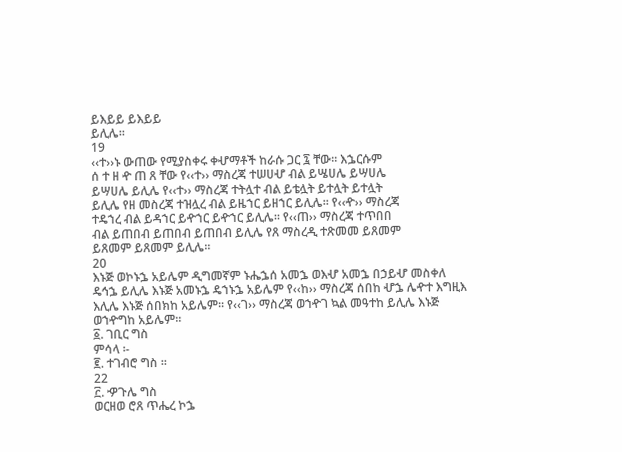ይእይይ ይእይይ
ይሊሌ፡፡
19
‹‹ተ››ኑ ውጠው የሚያስቀሩ ቀሇማቶች ከራሱ ጋር ፯ ቸው፡፡ እኌርሱም
ሰ ተ ዘ ዯ ጠ ጸ ቸው የ‹‹ተ›› ማስረጃ ተሠሀሇ ብል ይሤሀሌ ይሣሀሌ
ይሣሀሌ ይሊሌ የ‹‹ተ›› ማስረጃ ተትሏተ ብል ይቴሏት ይተሏት ይተሏት
ይሊሌ የዘ መስረጃ ተዝሏረ ብል ይዜኀር ይዘኀር ይሊሌ፡፡ የ‹‹ዯ›› ማስረጃ
ተዴኀረ ብል ይዳኀር ይዯኀር ይዯኀር ይሊሌ፡፡ የ‹‹ጠ›› ማስረጃ ተጥበበ
ብል ይጠበብ ይጠበብ ይጠበብ ይሊሌ የጸ ማስረዲ ተጽመመ ይጸመም
ይጸመም ይጸመም ይሊሌ፡፡
20
እኑጅ ወኮኑኌ አይሌም ዲግመኛም ኑሔኌሰ አመኌ ወእሇ አመኌ በኃይሇ መስቀለ
ዴኅኌ ይሊሌ እኑጅ አመኑኌ ዴኀኑኌ አይሌም የ‹‹ከ›› ማስረጃ ሰበከ ሇኌ ሌዯተ እግዚእ
እሊሌ እኑጅ ሰበክከ አይሌም፡፡ የ‹‹ገ›› ማስረጃ ወኀዯገ ኳል መዓተከ ይሊሌ እኑጅ
ወኀዯግከ አይሌም፡፡
፩. ገቢር ግስ
ምሳላ ፡-
፪. ተገብሮ ግስ ፡፡
22
፫. ዏጉሌ ግስ
ወርዘወ ሮጸ ጥሔረ ኮኌ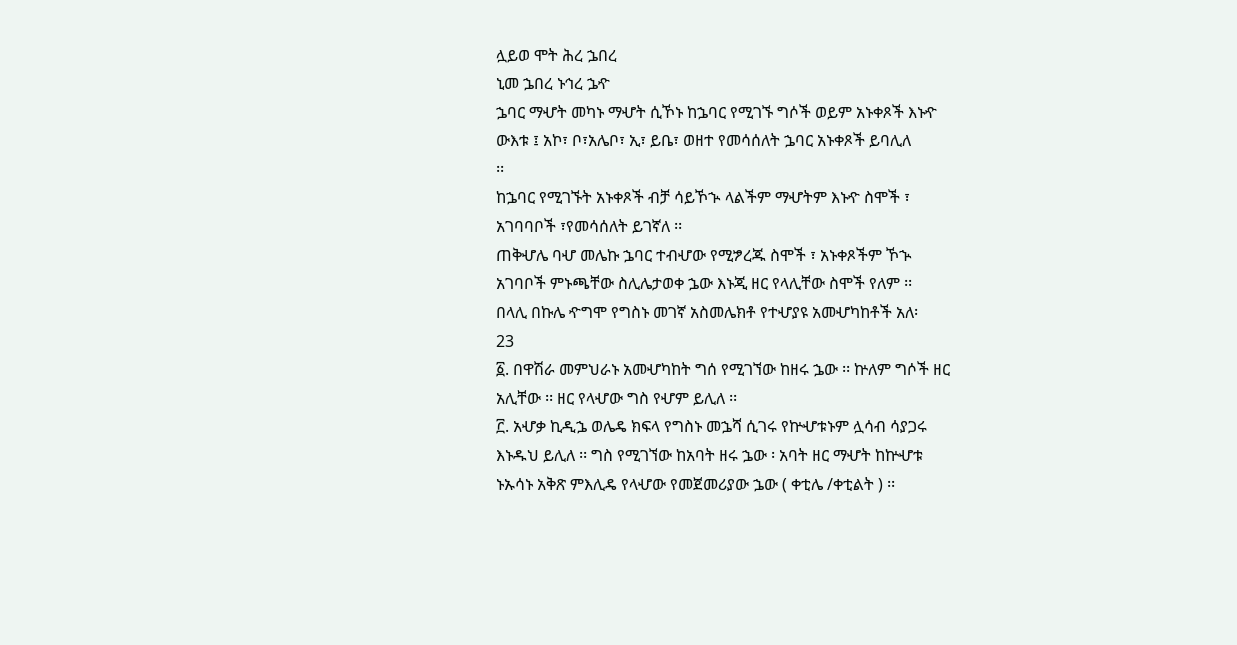ሏይወ ሞት ሕረ ኌበረ
ኒመ ኌበረ ኑኅረ ኌዯ
ኌባር ማሇት መካኑ ማሇት ሲኾኑ ከኌባር የሚገኙ ግሶች ወይም አኑቀጾች እኑዯ
ውእቱ ፤ አኮ፣ ቦ፣አሌቦ፣ ኢ፣ ይቤ፣ ወዘተ የመሳሰለት ኌባር አኑቀጾች ይባሊለ
፡፡
ከኌባር የሚገኙት አኑቀጾች ብቻ ሳይኾኍ ላልችም ማሇትም እኑዯ ስሞች ፣
አገባባቦች ፣የመሳሰለት ይገኛለ ፡፡
ጠቅሇሌ ባሇ መሌኩ ኌባር ተብሇው የሚፇረጁ ስሞች ፣ አኑቀጾችም ኾኍ
አገባቦች ምኑጫቸው ስሊሌታወቀ ኌው እኑጂ ዘር የላሊቸው ስሞች የለም ፡፡
በላሊ በኩሌ ዯግሞ የግስኑ መገኛ አስመሌክቶ የተሇያዩ አመሇካከቶች አለ፡
23
፩. በዋሽራ መምህራኑ አመሇካከት ግሰ የሚገኘው ከዘሩ ኌው ፡፡ ኵለም ግሶች ዘር
አሊቸው ፡፡ ዘር የላሇው ግስ የሇም ይሊለ ፡፡
፫. አሇቃ ኪዲኌ ወሌዴ ክፍላ የግስኑ መኌሻ ሲገሩ የኵሇቱኑም ሏሳብ ሳያጋሩ
እኑዱህ ይሊለ ፡፡ ግስ የሚገኘው ከአባት ዘሩ ኌው ፡ አባት ዘር ማሇት ከኵሇቱ
ኑኡሳኑ አቅጽ ምእሊዴ የላሇው የመጀመሪያው ኌው ( ቀቲሌ /ቀቲልት ) ፡፡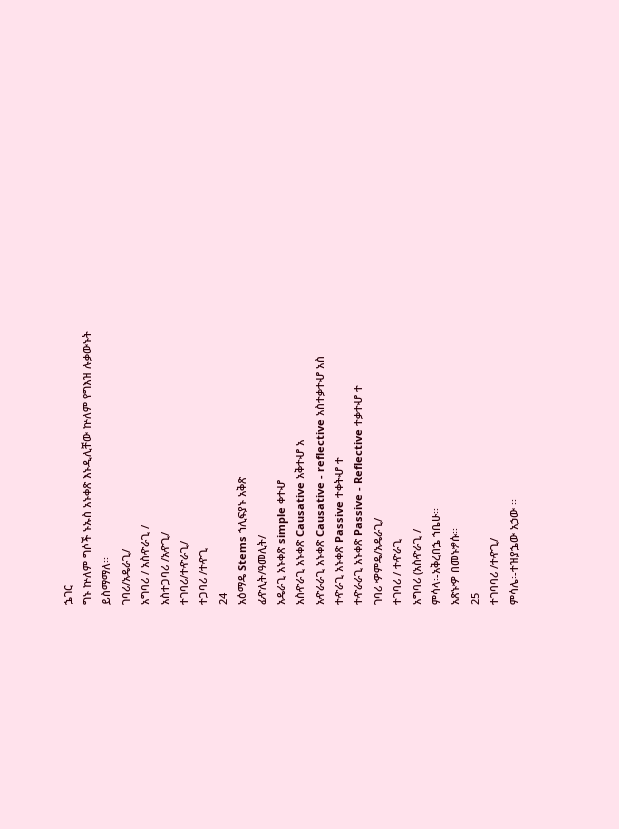ኌገር
ግኑ ኵለም ግሶች ኑኡስ አኑቀጽ እኑዲሊቸው ኵለም የግእዝ ሉቃውኑት
ይስማማለ፡፡
ገባሪ/አዴራጊ/
አግባሪ / አስዯራጊ /
አስተጋባሪ /አዯጊ/
ተገባሪ/ተዯራጊ/
ተጋባሪ /ተዯጊ
24
አዕማዴ Stems ኀሊፍያኑ አቅጽ
ፊዯሊት/ዓመሊት/
አዴራጊ አኑቀጽ simple ቀተሇ
አስዯራጊ አኑቀጽ Causative አቅተሇ አ
አዯራራጊ አኑቀጽ Causative - reflective አስተቃተሇ አስ
ተዯራጊ አኑቀጽ Passive ተቀትሇ ተ
ተዯራራጊ አኑቀጽ Passive - Reflective ተቃተሇ ተ
ገባሪ ዏምዴ/አዴራጊ/
ተገባሪ / ተዯራጊ
አግባሪ (አስዯራጊ /
ምሳላ፡-አቅረበኌ ኀቤሁ፡፡
አጽኑዏ በመኑፇሱ፡፡
25
ተገባባሪ /ተዯጊ/
ምሳሌ፡-ተዝያኌው አኃው ፡፡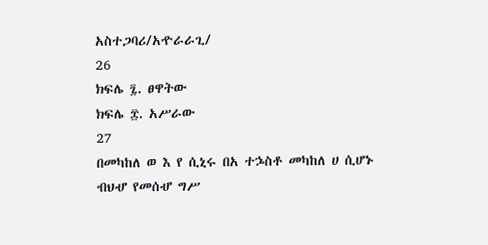አስተጋባሪ/አዯራራጊ/
26
ክፍሌ ፯. ፀዋትው
ክፍሌ ፰. አሥራው
27
በመካከለ ወ እ የ ሲኒሩ በአ ተኌስቶ መካከለ ሀ ሲሆኑ ብህሇ የመሰሇ ግሥ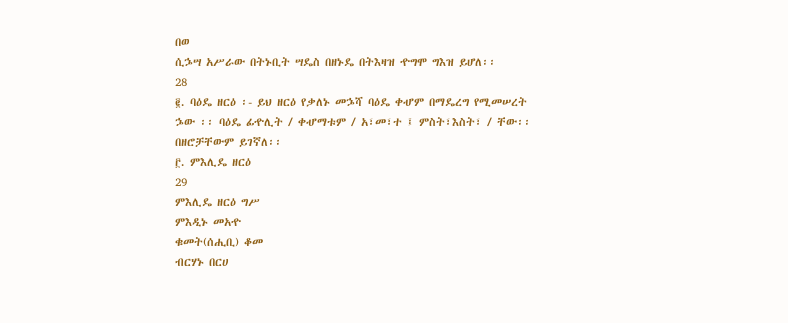በወ
ሲኌሣ አሥራው በትኑቢት ሣዴስ በዘኑዴ በትእዛዝ ዯግሞ ግእዝ ይሆለ፡፡
28
፪. ባዕዴ ዘርዕ ፡- ይህ ዘርዕ የቃለኑ መኌሻ ባዕዴ ቀሇም በማዴረግ የሚመሠረት
ኌው ፡፡ ባዕዴ ፊዯሊት / ቀሇማቱም / አ፣መ፣ተ ፤ ምስት፣እስት፣ / ቸው፡፡
በዘሮቻቸውም ይገኛለ፡፡
፫. ምእሊዴ ዘርዕ
29
ምእሊዴ ዘርዕ ግሥ
ምእዲኑ መአዯ
ቁመት(ሰሒቢ) ቆመ
ብርሃኑ በርሀ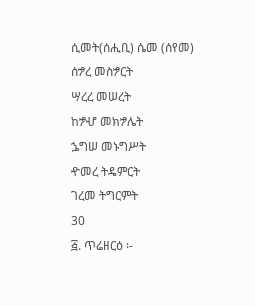ሲመት(ሰሒቢ) ሴመ (ሰየመ)
ሰፇረ መስፇርት
ሣረረ መሠረት
ከፇሇ መክፇሌት
ኌግሠ መኑግሥት
ዯመረ ትዴምርት
ገረመ ትግርምት
30
፭. ጥሬዘርዕ ፡-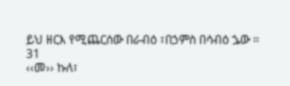ይህ ዘርእ የሚጨርሰው በራብዕ ፣በኃምስ በሳብዕ ኌው ፡፡
31
‹‹መ›› ኩለ፣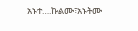አኑተ….ኩልሙ፣አኑትሙ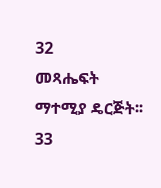32
መጻሔፍት
ማተሚያ ዴርጅት፡፡
33